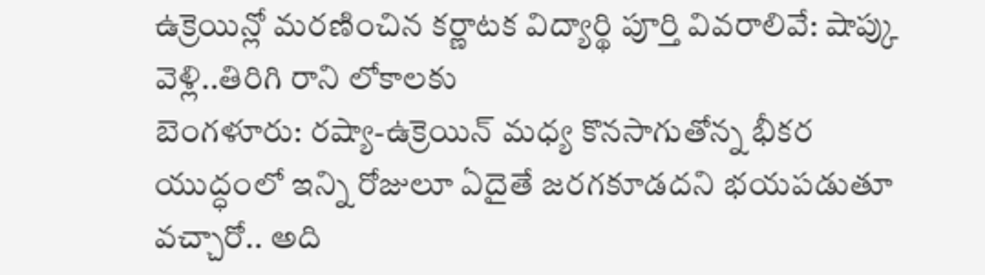ఉక్రెయిన్లో మరణించిన కర్ణాటక విద్యార్థి పూర్తి వివరాలివే: షాప్కు వెళ్లి..తిరిగి రాని లోకాలకు
బెంగళూరు: రష్యా-ఉక్రెయిన్ మధ్య కొనసాగుతోన్న భీకర యుద్ధంలో ఇన్ని రోజులూ ఏదైతే జరగకూడదని భయపడుతూ వచ్చారో.. అది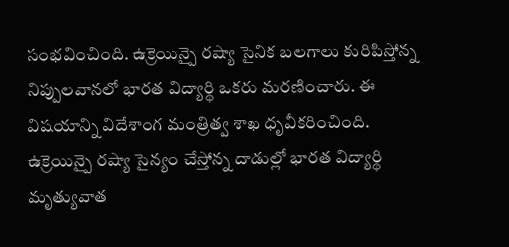సంభవించింది. ఉక్రెయిన్పై రష్యా సైనిక బలగాలు కురిపిస్తోన్న నిప్పులవానలో భారత విద్యార్థి ఒకరు మరణించారు. ఈ విషయాన్ని విదేశాంగ మంత్రిత్వ శాఖ ధృవీకరించింది. ఉక్రెయిన్పై రష్యా సైన్యం చేస్తోన్న దాడుల్లో భారత విద్యార్థి మృత్యువాత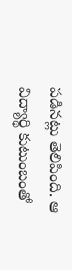పడినట్లు తెలిపింది. ఆ విద్యార్థి కుటుంబంతో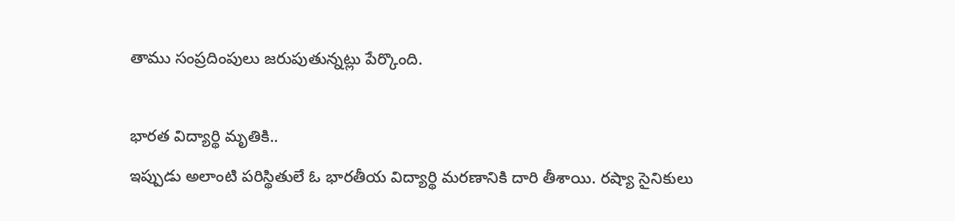తాము సంప్రదింపులు జరుపుతున్నట్లు పేర్కొంది.

భారత విద్యార్థి మృతికి..
ఇప్పుడు అలాంటి పరిస్థితులే ఓ భారతీయ విద్యార్థి మరణానికి దారి తీశాయి. రష్యా సైనికులు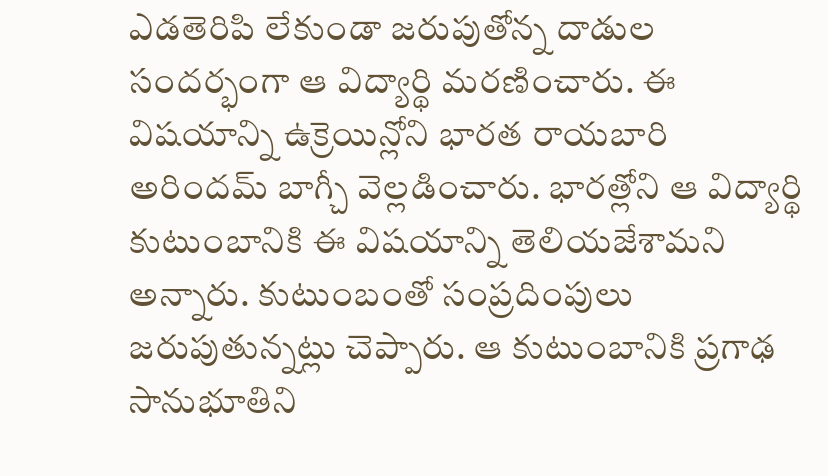ఎడతెరిపి లేకుండా జరుపుతోన్న దాడుల సందర్భంగా ఆ విద్యార్థి మరణించారు. ఈ విషయాన్ని ఉక్రెయిన్లోని భారత రాయబారి అరిందమ్ బాగ్చీ వెల్లడించారు. భారత్లోని ఆ విద్యార్థి కుటుంబానికి ఈ విషయాన్ని తెలియజేశామని అన్నారు. కుటుంబంతో సంప్రదింపులు జరుపుతున్నట్లు చెప్పారు. ఆ కుటుంబానికి ప్రగాఢ సానుభూతిని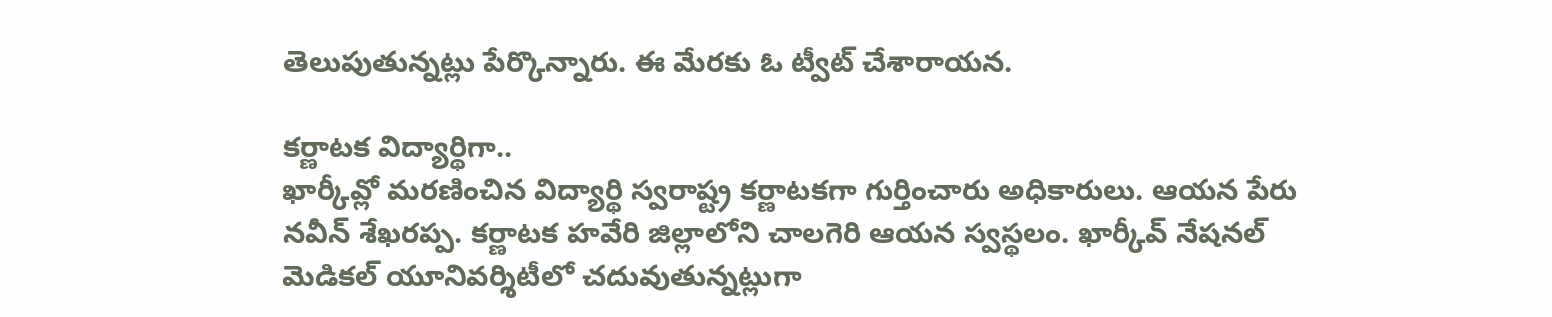తెలుపుతున్నట్లు పేర్కొన్నారు. ఈ మేరకు ఓ ట్వీట్ చేశారాయన.

కర్ణాటక విద్యార్థిగా..
ఖార్కీవ్లో మరణించిన విద్యార్థి స్వరాష్ట్ర కర్ణాటకగా గుర్తించారు అధికారులు. ఆయన పేరు నవీన్ శేఖరప్ప. కర్ణాటక హవేరి జిల్లాలోని చాలగెరి ఆయన స్వస్థలం. ఖార్కీవ్ నేషనల్ మెడికల్ యూనివర్శిటీలో చదువుతున్నట్లుగా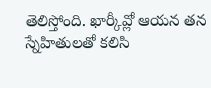తెలిస్తోంది. ఖార్కీవ్లో ఆయన తన స్నేహితులతో కలిసి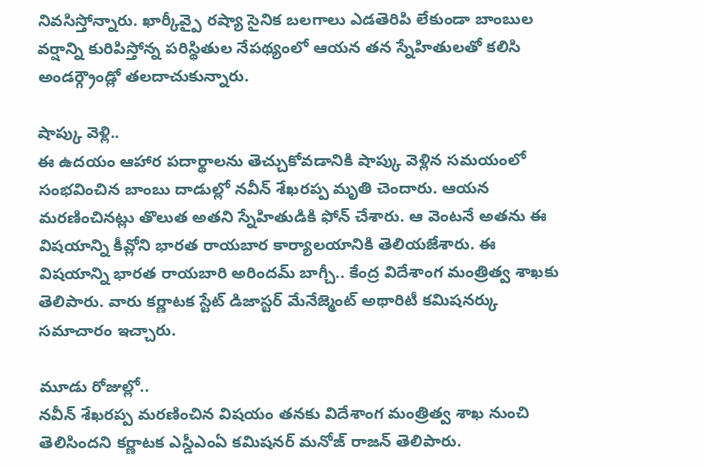నివసిస్తోన్నారు. ఖార్కీవ్పై రష్యా సైనిక బలగాలు ఎడతెరిపి లేకుండా బాంబుల వర్షాన్ని కురిపిస్తోన్న పరిస్థితుల నేపథ్యంలో ఆయన తన స్నేహితులతో కలిసి అండర్గ్రౌండ్లో తలదాచుకున్నారు.

షాప్కు వెళ్లి..
ఈ ఉదయం ఆహార పదార్థాలను తెచ్చుకోవడానికి షాప్కు వెళ్లిన సమయంలో సంభవించిన బాంబు దాడుల్లో నవీన్ శేఖరప్ప మృతి చెందారు. ఆయన మరణించినట్లు తొలుత అతని స్నేహితుడికి ఫోన్ చేశారు. ఆ వెంటనే అతను ఈ విషయాన్ని కీవ్లోని భారత రాయబార కార్యాలయానికి తెలియజేశారు. ఈ విషయాన్ని భారత రాయబారి అరిందమ్ బాగ్చీ.. కేంద్ర విదేశాంగ మంత్రిత్వ శాఖకు తెలిపారు. వారు కర్ణాటక స్టేట్ డిజాస్టర్ మేనేజ్మెంట్ అథారిటీ కమిషనర్కు సమాచారం ఇచ్చారు.

మూడు రోజుల్లో..
నవీన్ శేఖరప్ప మరణించిన విషయం తనకు విదేశాంగ మంత్రిత్వ శాఖ నుంచి తెలిసిందని కర్ణాటక ఎస్డీఎంఏ కమిషనర్ మనోజ్ రాజన్ తెలిపారు.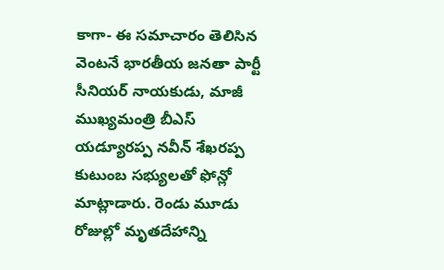కాగా- ఈ సమాచారం తెలిసిన వెంటనే భారతీయ జనతా పార్టీ సీనియర్ నాయకుడు, మాజీ ముఖ్యమంత్రి బీఎస్ యడ్యూరప్ప నవీన్ శేఖరప్ప కుటుంబ సభ్యులతో ఫోన్లో మాట్లాడారు. రెండు మూడు రోజుల్లో మృతదేహాన్ని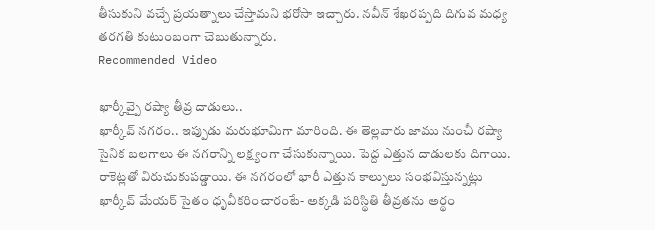తీసుకుని వచ్చే ప్రయత్నాలు చేస్తామని భరోసా ఇచ్చారు. నవీన్ శేఖరప్పది దిగువ మధ్య తరగతి కుటుంబంగా చెబుతున్నారు.
Recommended Video

ఖార్కీవ్పై రష్యా తీవ్ర దాడులు..
ఖార్కీవ్ నగరం.. ఇప్పుడు మరుభూమిగా మారింది. ఈ తెల్లవారు జాము నుంచీ రష్యా సైనిక బలగాలు ఈ నగరాన్ని లక్ష్యంగా చేసుకున్నాయి. పెద్ద ఎత్తున దాడులకు దిగాయి. రాకెట్లతో విరుచుకుపడ్డాయి. ఈ నగరంలో భారీ ఎత్తున కాల్పులు సంభవిస్తున్నట్లు ఖార్కీవ్ మేయర్ సైతం ధృవీకరించారంటే- అక్కడి పరిస్థితి తీవ్రతను అర్థం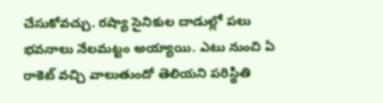చేసుకోవచ్చు. రష్యా సైనికుల దాడుల్లో పలు భవనాలు నేలమట్టం అయ్యాయి. ఎటు నుంచి ఏ రాకెట్ వచ్చి వాలుతుందో తెలియని పరిస్థితి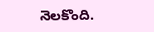నెలకొంది.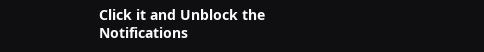Click it and Unblock the Notifications